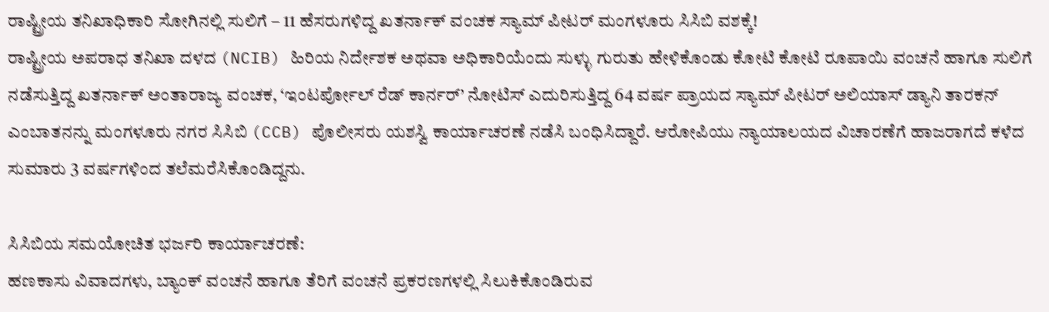ರಾಷ್ಟ್ರೀಯ ತನಿಖಾಧಿಕಾರಿ ಸೋಗಿನಲ್ಲಿ ಸುಲಿಗೆ – 11 ಹೆಸರುಗಳಿದ್ದ ಖತರ್ನಾಕ್ ವಂಚಕ ಸ್ಯಾಮ್ ಪೀಟರ್ ಮಂಗಳೂರು ಸಿಸಿಬಿ ವಶಕ್ಕೆ!
ರಾಷ್ಟ್ರೀಯ ಅಪರಾಧ ತನಿಖಾ ದಳದ (NCIB) ಹಿರಿಯ ನಿರ್ದೇಶಕ ಅಥವಾ ಅಧಿಕಾರಿಯೆಂದು ಸುಳ್ಳು ಗುರುತು ಹೇಳಿಕೊಂಡು ಕೋಟಿ ಕೋಟಿ ರೂಪಾಯಿ ವಂಚನೆ ಹಾಗೂ ಸುಲಿಗೆ ನಡೆಸುತ್ತಿದ್ದ ಖತರ್ನಾಕ್ ಅಂತಾರಾಜ್ಯ ವಂಚಕ, ‘ಇಂಟರ್ಪೋಲ್ ರೆಡ್ ಕಾರ್ನರ್’ ನೋಟಿಸ್ ಎದುರಿಸುತ್ತಿದ್ದ 64 ವರ್ಷ ಪ್ರಾಯದ ಸ್ಯಾಮ್ ಪೀಟರ್ ಅಲಿಯಾಸ್ ಡ್ಯಾನಿ ತಾರಕನ್ ಎಂಬಾತನನ್ನು ಮಂಗಳೂರು ನಗರ ಸಿಸಿಬಿ (CCB) ಪೊಲೀಸರು ಯಶಸ್ವಿ ಕಾರ್ಯಾಚರಣೆ ನಡೆಸಿ ಬಂಧಿಸಿದ್ದಾರೆ. ಆರೋಪಿಯು ನ್ಯಾಯಾಲಯದ ವಿಚಾರಣೆಗೆ ಹಾಜರಾಗದೆ ಕಳೆದ ಸುಮಾರು 3 ವರ್ಷಗಳಿಂದ ತಲೆಮರೆಸಿಕೊಂಡಿದ್ದನು.

ಸಿಸಿಬಿಯ ಸಮಯೋಚಿತ ಭರ್ಜರಿ ಕಾರ್ಯಾಚರಣೆ:
ಹಣಕಾಸು ವಿವಾದಗಳು, ಬ್ಯಾಂಕ್ ವಂಚನೆ ಹಾಗೂ ತೆರಿಗೆ ವಂಚನೆ ಪ್ರಕರಣಗಳಲ್ಲಿ ಸಿಲುಕಿಕೊಂಡಿರುವ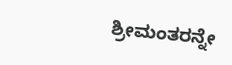ಶ್ರೀಮಂತರನ್ನೇ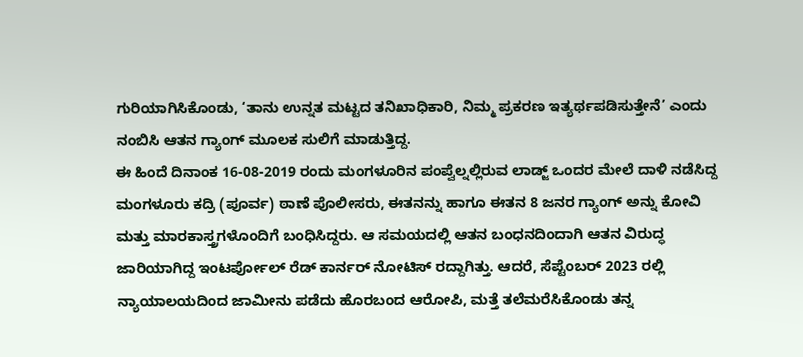ಗುರಿಯಾಗಿಸಿಕೊಂಡು, ‘ತಾನು ಉನ್ನತ ಮಟ್ಟದ ತನಿಖಾಧಿಕಾರಿ, ನಿಮ್ಮ ಪ್ರಕರಣ ಇತ್ಯರ್ಥಪಡಿಸುತ್ತೇನೆ’ ಎಂದು ನಂಬಿಸಿ ಆತನ ಗ್ಯಾಂಗ್ ಮೂಲಕ ಸುಲಿಗೆ ಮಾಡುತ್ತಿದ್ದ.
ಈ ಹಿಂದೆ ದಿನಾಂಕ 16-08-2019 ರಂದು ಮಂಗಳೂರಿನ ಪಂಪ್ವೆಲ್ನಲ್ಲಿರುವ ಲಾಡ್ಜ್ ಒಂದರ ಮೇಲೆ ದಾಳಿ ನಡೆಸಿದ್ದ ಮಂಗಳೂರು ಕದ್ರಿ (ಪೂರ್ವ) ಠಾಣೆ ಪೊಲೀಸರು, ಈತನನ್ನು ಹಾಗೂ ಈತನ 8 ಜನರ ಗ್ಯಾಂಗ್ ಅನ್ನು ಕೋವಿ ಮತ್ತು ಮಾರಕಾಸ್ತ್ರಗಳೊಂದಿಗೆ ಬಂಧಿಸಿದ್ದರು. ಆ ಸಮಯದಲ್ಲಿ ಆತನ ಬಂಧನದಿಂದಾಗಿ ಆತನ ವಿರುದ್ಧ ಜಾರಿಯಾಗಿದ್ದ ಇಂಟರ್ಪೋಲ್ ರೆಡ್ ಕಾರ್ನರ್ ನೋಟಿಸ್ ರದ್ದಾಗಿತ್ತು. ಆದರೆ, ಸೆಪ್ಟೆಂಬರ್ 2023 ರಲ್ಲಿ ನ್ಯಾಯಾಲಯದಿಂದ ಜಾಮೀನು ಪಡೆದು ಹೊರಬಂದ ಆರೋಪಿ, ಮತ್ತೆ ತಲೆಮರೆಸಿಕೊಂಡು ತನ್ನ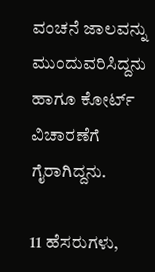ವಂಚನೆ ಜಾಲವನ್ನು ಮುಂದುವರಿಸಿದ್ದನು ಹಾಗೂ ಕೋರ್ಟ್ ವಿಚಾರಣೆಗೆ ಗೈರಾಗಿದ್ದನು.

11 ಹೆಸರುಗಳು,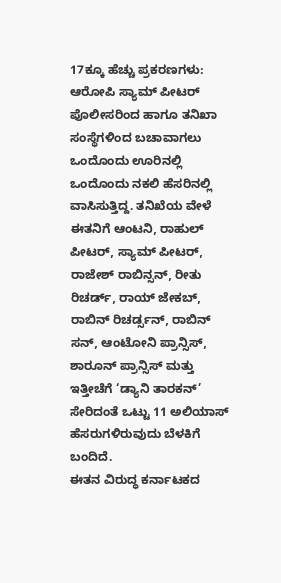17ಕ್ಕೂ ಹೆಚ್ಚು ಪ್ರಕರಣಗಳು:
ಆರೋಪಿ ಸ್ಯಾಮ್ ಪೀಟರ್ ಪೊಲೀಸರಿಂದ ಹಾಗೂ ತನಿಖಾ ಸಂಸ್ಥೆಗಳಿಂದ ಬಚಾವಾಗಲು ಒಂದೊಂದು ಊರಿನಲ್ಲಿ ಒಂದೊಂದು ನಕಲಿ ಹೆಸರಿನಲ್ಲಿ ವಾಸಿಸುತ್ತಿದ್ದ. ತನಿಖೆಯ ವೇಳೆ ಈತನಿಗೆ ಆಂಟನಿ, ರಾಹುಲ್ ಪೀಟರ್, ಸ್ಯಾಮ್ ಪೀಟರ್, ರಾಜೇಶ್ ರಾಬಿನ್ಸನ್, ರೀತು ರಿಚರ್ಡ್, ರಾಯ್ ಜೇಕಬ್, ರಾಬಿನ್ ರಿಚರ್ಡ್ಸನ್, ರಾಬಿನ್ ಸನ್, ಆಂಟೋನಿ ಪ್ರಾನ್ಸಿಸ್, ಶಾರೂನ್ ಪ್ರಾನ್ಸಿಸ್ ಮತ್ತು ಇತ್ತೀಚೆಗೆ ‘ಡ್ಯಾನಿ ತಾರಕನ್’ ಸೇರಿದಂತೆ ಒಟ್ಟು 11 ಅಲಿಯಾಸ್ ಹೆಸರುಗಳಿರುವುದು ಬೆಳಕಿಗೆ ಬಂದಿದೆ.
ಈತನ ವಿರುದ್ಧ ಕರ್ನಾಟಕದ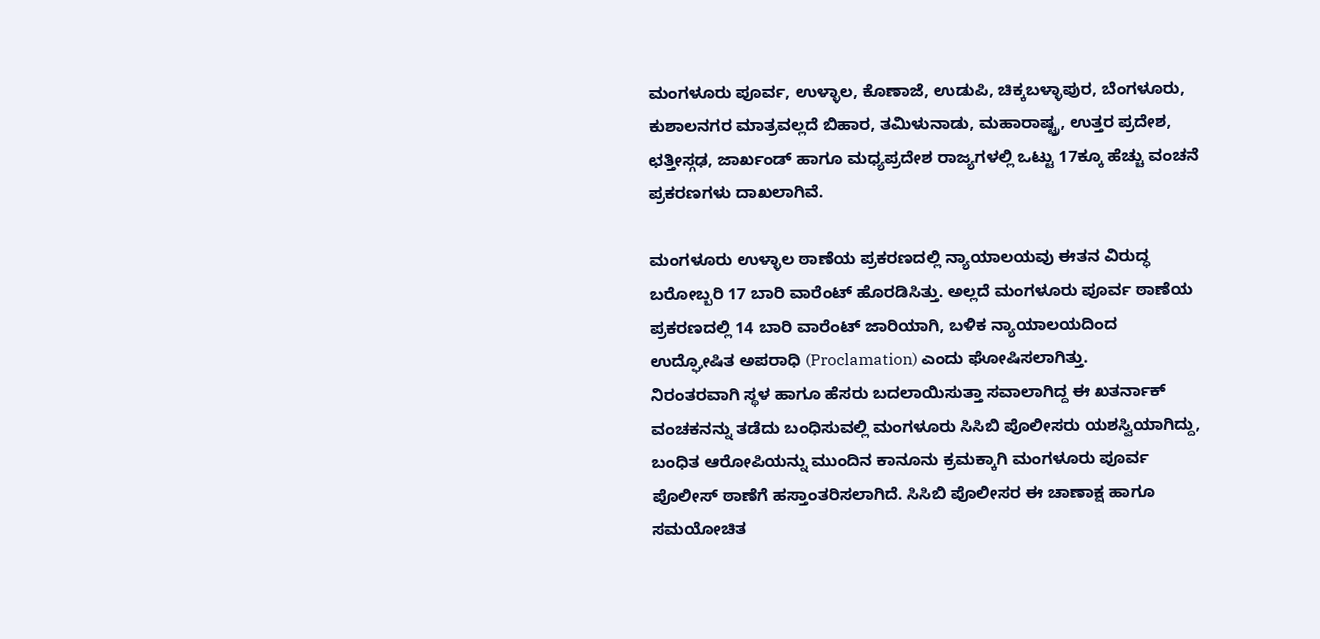ಮಂಗಳೂರು ಪೂರ್ವ, ಉಳ್ಳಾಲ, ಕೊಣಾಜೆ, ಉಡುಪಿ, ಚಿಕ್ಕಬಳ್ಳಾಪುರ, ಬೆಂಗಳೂರು, ಕುಶಾಲನಗರ ಮಾತ್ರವಲ್ಲದೆ ಬಿಹಾರ, ತಮಿಳುನಾಡು, ಮಹಾರಾಷ್ಟ್ರ, ಉತ್ತರ ಪ್ರದೇಶ, ಛತ್ತೀಸ್ಗಢ, ಜಾರ್ಖಂಡ್ ಹಾಗೂ ಮಧ್ಯಪ್ರದೇಶ ರಾಜ್ಯಗಳಲ್ಲಿ ಒಟ್ಟು 17ಕ್ಕೂ ಹೆಚ್ಚು ವಂಚನೆ ಪ್ರಕರಣಗಳು ದಾಖಲಾಗಿವೆ.

ಮಂಗಳೂರು ಉಳ್ಳಾಲ ಠಾಣೆಯ ಪ್ರಕರಣದಲ್ಲಿ ನ್ಯಾಯಾಲಯವು ಈತನ ವಿರುದ್ಧ ಬರೋಬ್ಬರಿ 17 ಬಾರಿ ವಾರೆಂಟ್ ಹೊರಡಿಸಿತ್ತು. ಅಲ್ಲದೆ ಮಂಗಳೂರು ಪೂರ್ವ ಠಾಣೆಯ ಪ್ರಕರಣದಲ್ಲಿ 14 ಬಾರಿ ವಾರೆಂಟ್ ಜಾರಿಯಾಗಿ, ಬಳಿಕ ನ್ಯಾಯಾಲಯದಿಂದ ಉದ್ಘೋಷಿತ ಅಪರಾಧಿ (Proclamation) ಎಂದು ಘೋಷಿಸಲಾಗಿತ್ತು.
ನಿರಂತರವಾಗಿ ಸ್ಥಳ ಹಾಗೂ ಹೆಸರು ಬದಲಾಯಿಸುತ್ತಾ ಸವಾಲಾಗಿದ್ದ ಈ ಖತರ್ನಾಕ್ ವಂಚಕನನ್ನು ತಡೆದು ಬಂಧಿಸುವಲ್ಲಿ ಮಂಗಳೂರು ಸಿಸಿಬಿ ಪೊಲೀಸರು ಯಶಸ್ವಿಯಾಗಿದ್ದು, ಬಂಧಿತ ಆರೋಪಿಯನ್ನು ಮುಂದಿನ ಕಾನೂನು ಕ್ರಮಕ್ಕಾಗಿ ಮಂಗಳೂರು ಪೂರ್ವ ಪೊಲೀಸ್ ಠಾಣೆಗೆ ಹಸ್ತಾಂತರಿಸಲಾಗಿದೆ. ಸಿಸಿಬಿ ಪೊಲೀಸರ ಈ ಚಾಣಾಕ್ಷ ಹಾಗೂ ಸಮಯೋಚಿತ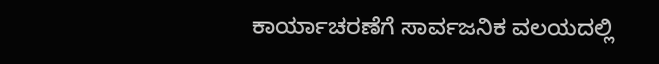ಕಾರ್ಯಾಚರಣೆಗೆ ಸಾರ್ವಜನಿಕ ವಲಯದಲ್ಲಿ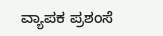ವ್ಯಾಪಕ ಪ್ರಶಂಸೆ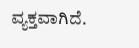ವ್ಯಕ್ತವಾಗಿದೆ.